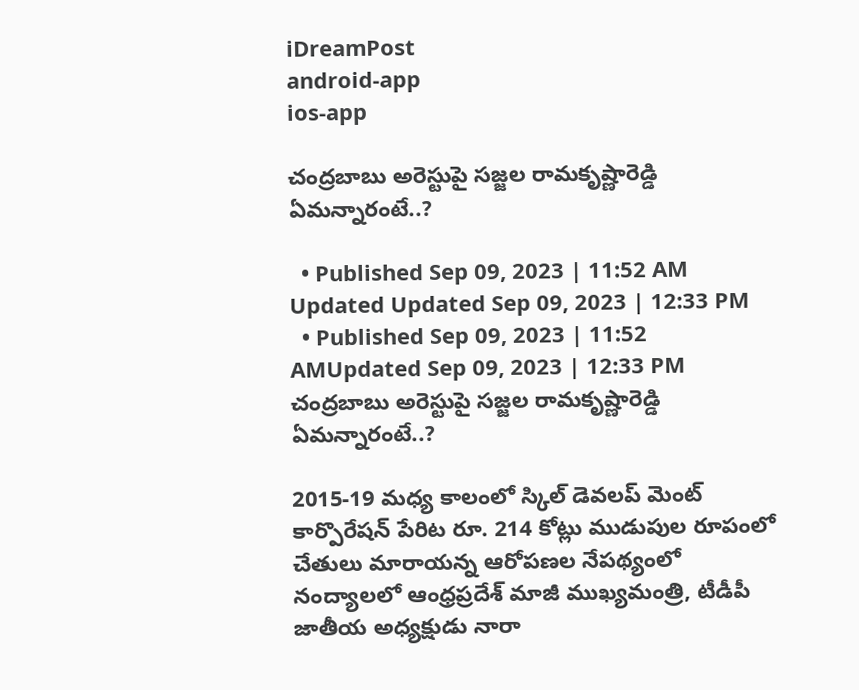iDreamPost
android-app
ios-app

చంద్రబాబు అరెస్టుపై సజ్జల రామకృష్ణారెడ్డి ఏమన్నారంటే..?

  • Published Sep 09, 2023 | 11:52 AM Updated Updated Sep 09, 2023 | 12:33 PM
  • Published Sep 09, 2023 | 11:52 AMUpdated Sep 09, 2023 | 12:33 PM
చంద్రబాబు అరెస్టుపై సజ్జల రామకృష్ణారెడ్డి ఏమన్నారంటే..?

2015-19 మధ్య కాలంలో స్కిల్ డెవలప్ మెంట్ కార్పొరేషన్ పేరిట రూ. 214 కోట్లు ముడుపుల రూపంలో చేతులు మారాయన్న ఆరోపణల నేపథ్యంలో నంద్యాలలో ఆంధ్రప్రదేశ్ మాజీ ముఖ్యమంత్రి, టీడీపీ జాతీయ అధ్యక్షుడు నారా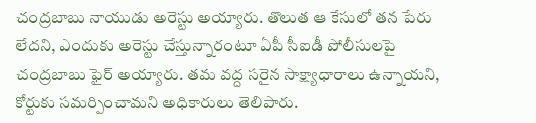చంద్రబాబు నాయుడు అరెస్టు అయ్యారు. తొలుత ఆ కేసులో తన పేరు లేదని, ఎందుకు అరెస్టు చేస్తున్నారంటూ ఏపీ సీఐడీ పోలీసులపై చంద్రబాబు ఫైర్ అయ్యారు. తమ వద్ద సరైన సాక్ష్యాధారాలు ఉన్నాయని, కోర్టుకు సమర్పించామని అధికారులు తెలిపారు.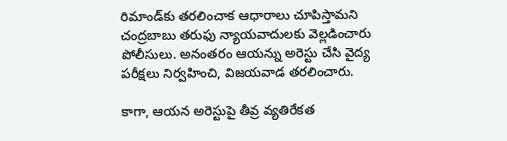రిమాండ్‌కు తరలించాక ఆధారాలు చూపిస్తామని చంద్రబాబు తరుఫు న్యాయవాదులకు వెల్లడించారు పోలీసులు. అనంతరం ఆయన్ను అరెస్టు చేసి వైద్య పరీక్షలు నిర్వహించి, విజయవాడ తరలించారు.

కాగా, ఆయన అరెస్టుపై తీవ్ర వ్యతిరేకత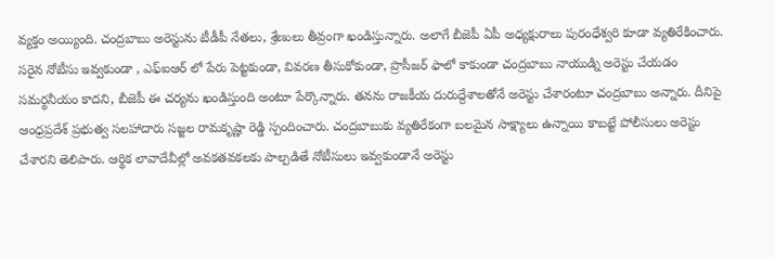వ్యక్తం అయ్యింది. చంద్రబాబు అరెస్టును టీడీపీ నేతలు, శ్రేణులు తీవ్రంగా ఖండిస్తున్నారు. అలాగే బీజెపీ ఏపీ అధ్యక్షురాలు పురంధేశ్వరి కూడా వ్యతిరేకించారు. సరైన నోటీసు ఇవ్వకుండా , ఎఫ్ఐఆర్ లో పేరు పెట్టకుండా, వివరణ తీసుకోకుండా, ప్రొసీజర్ ఫాలో కాకుండా చంద్రబాబు నాయుడ్ని అరెస్టు చేయడం సమర్థనీయం కాదని, బీజెపీ ఈ చర్యను ఖండిస్తుంది అంటూ పేర్కొన్నారు. తనను రాజకీయ దురుద్దేశాలతోనే అరెస్టు చేశారంటూ చంద్రబాబు అన్నారు. దీనిపై ఆంధ్రప్రదేశ్ ప్రభుత్వ సలహాదారు సజ్జల రామకృష్ణా రెడ్డి స్పందించారు. చంద్రబాబుకు వ్యతిరేకంగా బలమైన సాక్ష్యాలు ఉన్నాయి కాబట్టే పోలీసులు అరెస్టు చేశారని తెలిపారు. ఆర్థిక లావాదేవీల్లో అవకతవకలకు పాల్పడితే నోటీసులు ఇవ్వకుండానే అరెస్టు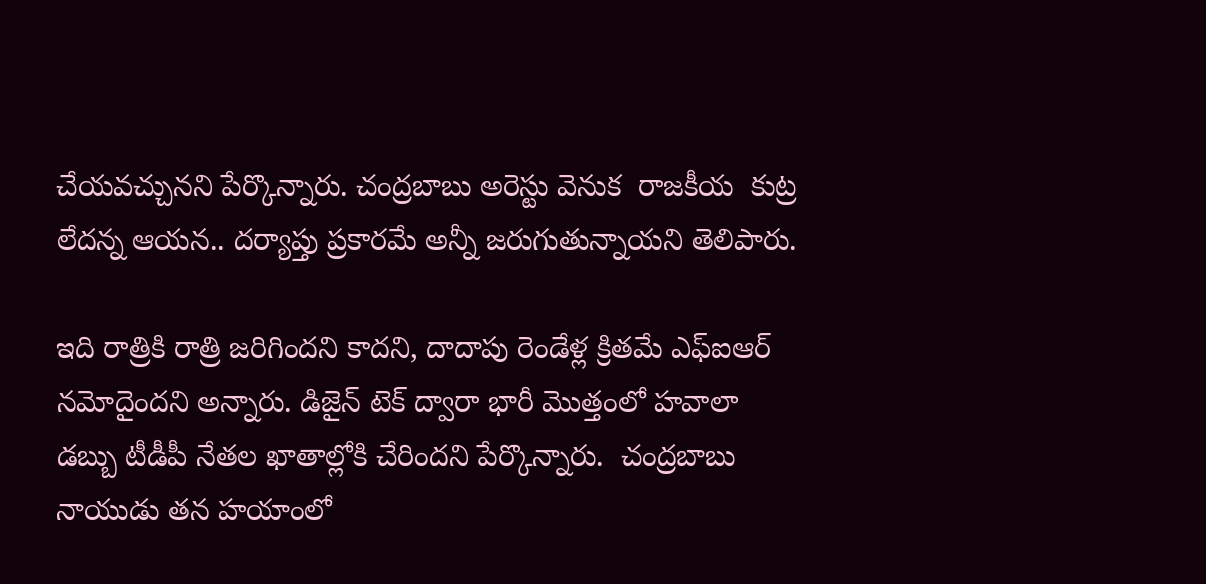చేయవచ్చునని పేర్కొన్నారు. చంద్రబాబు అరెస్టు వెనుక  రాజకీయ  కుట్ర లేదన్న ఆయన.. దర్యాప్తు ప్రకారమే అన్నీ జరుగుతున్నాయని తెలిపారు.

ఇది రాత్రికి రాత్రి జరిగిందని కాదని, దాదాపు రెండేళ్ల క్రితమే ఎఫ్ఐఆర్ నమోదైందని అన్నారు. డిజైన్ టెక్ ద్వారా భారీ మొత్తంలో హవాలా డబ్బు టీడీపీ నేతల ఖాతాల్లోకి చేరిందని పేర్కొన్నారు.  చంద్రబాబు నాయుడు తన హయాంలో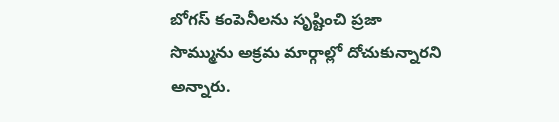బోగస్ కంపెనీలను సృష్టించి ప్రజా సొమ్మును అక్రమ మార్గాల్లో దోచుకున్నారని అన్నారు.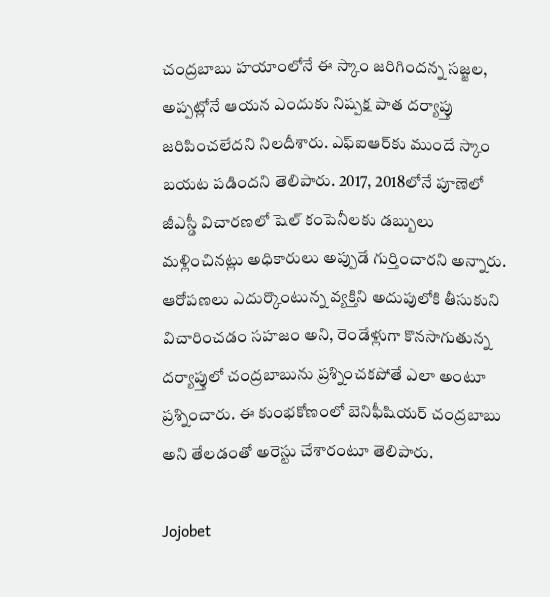చంద్రబాబు హయాంలోనే ఈ స్కాం జరిగిందన్న సజ్జల, అప్పట్లోనే ఆయన ఎందుకు నిష్పక్ష పాత దర్యాప్తు జరిపించలేదని నిలదీశారు. ఎఫ్ఐఆర్‌కు ముందే స్కాం బయట పడిందని తెలిపారు. 2017, 2018లోనే పూణెలో జీఎస్డీ విచారణలో షెల్ కంపెనీలకు డబ్బులు మళ్లించినట్లు అధికారులు అప్పుడే గుర్తించారని అన్నారు. ఆరోపణలు ఎదుర్కొంటున్న వ్యక్తిని అదుపులోకి తీసుకుని విచారించడం సహజం అని, రెండేళ్లుగా కొనసాగుతున్న దర్యాప్తులో చంద్రబాబును ప్రశ్నించకపోతే ఎలా అంటూ ప్రశ్నించారు. ఈ కుంభకోణంలో బెనిఫీషియర్ చంద్రబాబు అని తేలడంతో అరెస్టు చేశారంటూ తెలిపారు.

Jojobet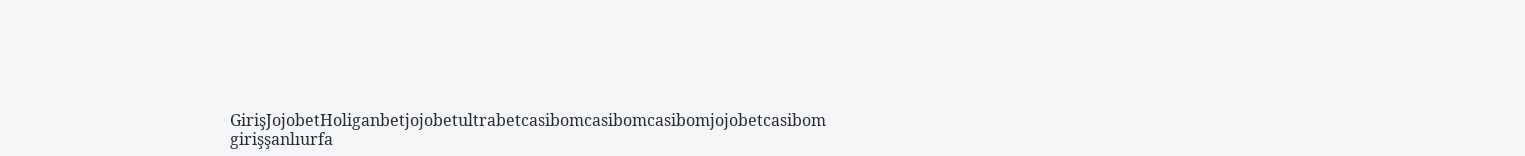GirişJojobetHoliganbetjojobetultrabetcasibomcasibomcasibomjojobetcasibom girişşanlıurfa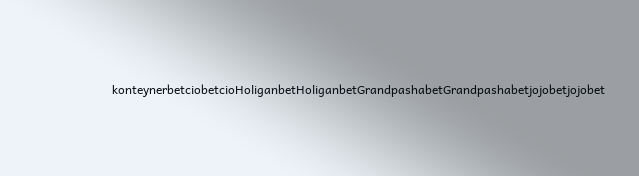konteynerbetciobetcioHoliganbetHoliganbetGrandpashabetGrandpashabetjojobetjojobet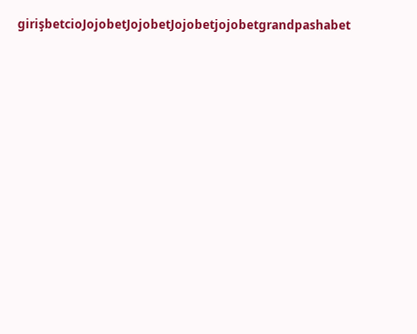girişbetcioJojobetJojobetJojobetjojobetgrandpashabet